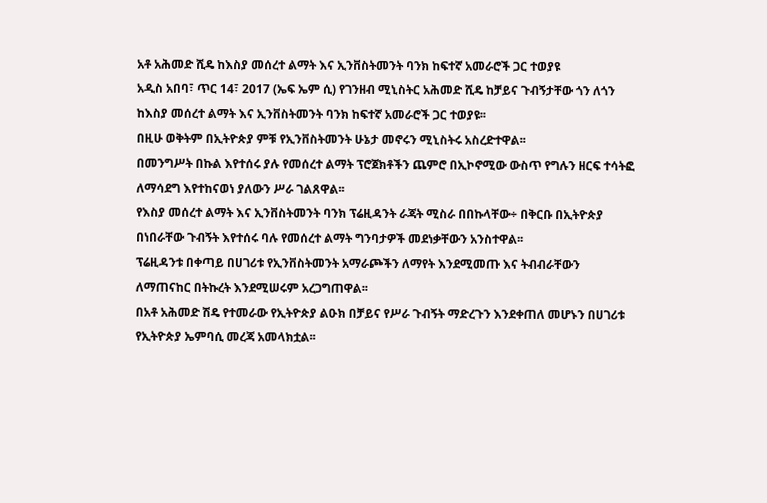አቶ አሕመድ ሺዴ ከእስያ መሰረተ ልማት እና ኢንቨስትመንት ባንክ ከፍተኛ አመራሮች ጋር ተወያዩ
አዲስ አበባ፣ ጥር 14፣ 2017 (ኤፍ ኤም ሲ) የገንዘብ ሚኒስትር አሕመድ ሺዴ ከቻይና ጉብኝታቸው ጎን ለጎን ከእስያ መሰረተ ልማት እና ኢንቨስትመንት ባንክ ከፍተኛ አመራሮች ጋር ተወያዩ፡፡
በዚሁ ወቅትም በኢትዮጵያ ምቹ የኢንቨስትመንት ሁኔታ መኖሩን ሚኒስትሩ አስረድተዋል፡፡
በመንግሥት በኩል እየተሰሩ ያሉ የመሰረተ ልማት ፕሮጀክቶችን ጨምሮ በኢኮኖሚው ውስጥ የግሉን ዘርፍ ተሳትፎ ለማሳደግ እየተከናወነ ያለውን ሥራ ገልጸዋል፡፡
የእስያ መሰረተ ልማት እና ኢንቨስትመንት ባንክ ፕሬዚዳንት ራጃት ሚስራ በበኩላቸው÷ በቅርቡ በኢትዮጵያ በነበራቸው ጉብኝት እየተሰሩ ባሉ የመሰረተ ልማት ግንባታዎች መደነቃቸውን አንስተዋል፡፡
ፕሬዚዳንቱ በቀጣይ በሀገሪቱ የኢንቨስትመንት አማራጮችን ለማየት እንደሚመጡ እና ትብብራቸውን ለማጠናከር በትኩረት እንደሚሠሩም አረጋግጠዋል፡፡
በአቶ አሕመድ ሽዴ የተመራው የኢትዮጵያ ልዑክ በቻይና የሥራ ጉብኝት ማድረጉን እንደቀጠለ መሆኑን በሀገሪቱ የኢትዮጵያ ኤምባሲ መረጃ አመላክቷል፡፡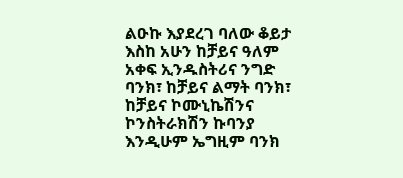ልዑኩ እያደረገ ባለው ቆይታ እስከ አሁን ከቻይና ዓለም አቀፍ ኢንዱስትሪና ንግድ ባንክ፣ ከቻይና ልማት ባንክ፣ ከቻይና ኮሙኒኬሽንና ኮንስትራክሽን ኩባንያ እንዲሁም ኤግዚም ባንክ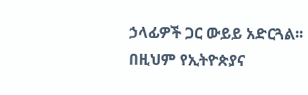ኃላፊዎች ጋር ውይይ አድርጓል፡፡
በዚህም የኢትዮጵያና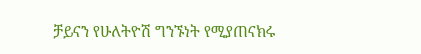ቻይናን የሁለትዮሽ ግንኙነት የሚያጠናክሩ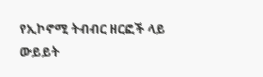የኢኮኖሚ ትብብር ዘርፎች ላይ ውይይት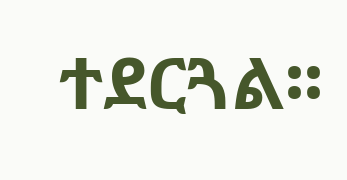ተደርጓል፡፡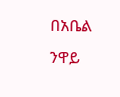በአቤል ንዋይ